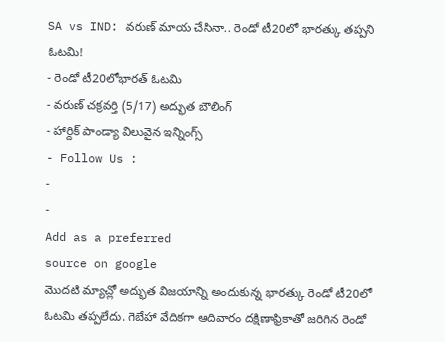SA vs IND: వరుణ్ మాయ చేసినా.. రెండో టీ20లో భారత్కు తప్పని ఓటమి!
- రెండో టీ20లోభారత్ ఓటమి
- వరుణ్ చక్రవర్తి (5/17) అద్భుత బౌలింగ్
- హార్దిక్ పాండ్యా విలువైన ఇన్నింగ్స్
- Follow Us :
-
-
Add as a preferred
source on google
మొదటి మ్యాచ్లో అద్భుత విజయాన్ని అందుకున్న భారత్కు రెండో టీ20లో ఓటమి తప్పలేదు. గెబేహా వేదికగా ఆదివారం దక్షిణాఫ్రికాతో జరిగిన రెండో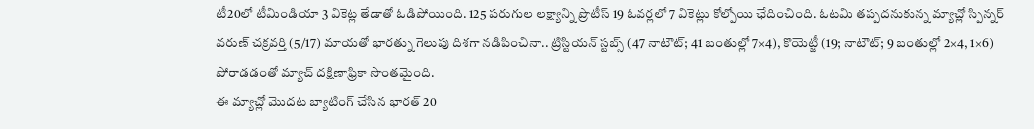టీ20లో టీమిండియా 3 వికెట్ల తేడాతో ఓడిపోయింది. 125 పరుగుల లక్ష్యాన్ని ప్రొటీస్ 19 ఓవర్లలో 7 వికెట్లు కోల్పోయి ఛేదించింది. ఓటమి తప్పదనుకున్న మ్యాచ్లో స్పిన్నర్ వరుణ్ చక్రవర్తి (5/17) మాయతో భారత్ను గెలుపు దిశగా నడిపించినా.. ట్రిస్టియన్ స్టబ్స్ (47 నాటౌట్; 41 బంతుల్లో 7×4), కొయెట్జీ (19; నాటౌట్; 9 బంతుల్లో 2×4, 1×6) పోరాడడంతో మ్యాచ్ దక్షిణాఫ్రికా సొంతమైంది.
ఈ మ్యాచ్లో మొదట బ్యాటింగ్ చేసిన భారత్ 20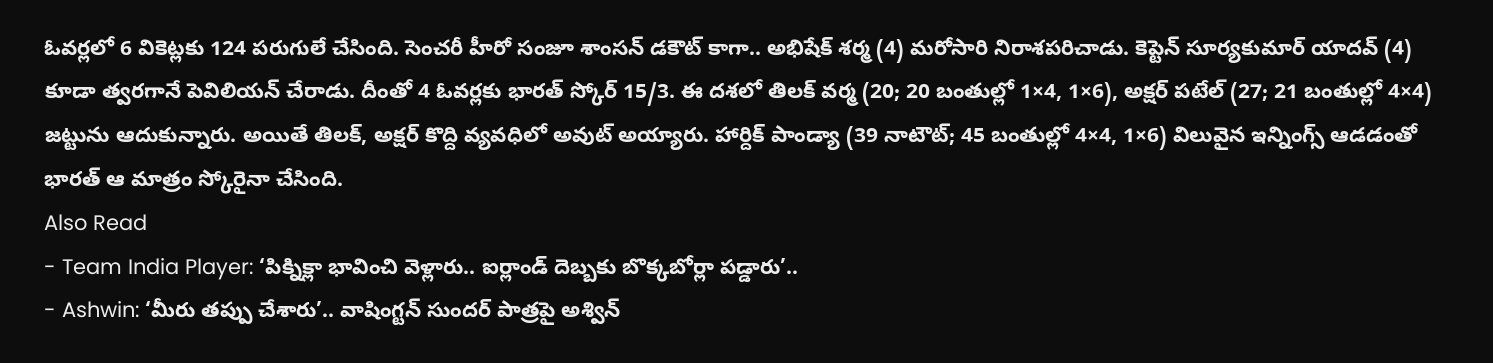ఓవర్లలో 6 వికెట్లకు 124 పరుగులే చేసింది. సెంచరీ హీరో సంజూ శాంసన్ డకౌట్ కాగా.. అభిషేక్ శర్మ (4) మరోసారి నిరాశపరిచాడు. కెప్టెన్ సూర్యకుమార్ యాదవ్ (4) కూడా త్వరగానే పెవిలియన్ చేరాడు. దీంతో 4 ఓవర్లకు భారత్ స్కోర్ 15/3. ఈ దశలో తిలక్ వర్మ (20; 20 బంతుల్లో 1×4, 1×6), అక్షర్ పటేల్ (27; 21 బంతుల్లో 4×4) జట్టును ఆదుకున్నారు. అయితే తిలక్, అక్షర్ కొద్ది వ్యవధిలో అవుట్ అయ్యారు. హార్దిక్ పాండ్యా (39 నాటౌట్; 45 బంతుల్లో 4×4, 1×6) విలువైన ఇన్నింగ్స్ ఆడడంతో భారత్ ఆ మాత్రం స్కోరైనా చేసింది.
Also Read
- Team India Player: ‘పిక్నిక్లా భావించి వెళ్లారు.. ఐర్లాండ్ దెబ్బకు బొక్కబోర్లా పడ్డారు’..
- Ashwin: ‘మీరు తప్పు చేశారు’.. వాషింగ్టన్ సుందర్ పాత్రపై అశ్విన్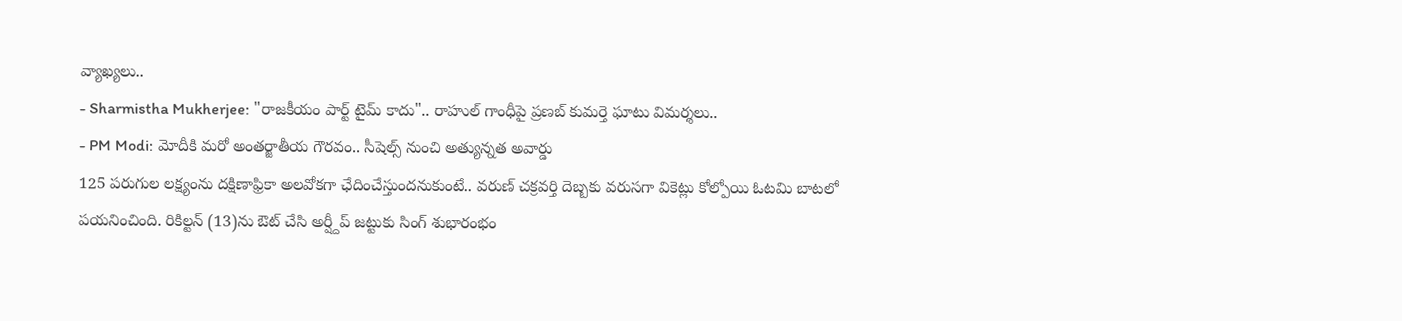వ్యాఖ్యలు..
- Sharmistha Mukherjee: "రాజకీయం పార్ట్ టైమ్ కాదు".. రాహుల్ గాంధీపై ప్రణబ్ కుమర్తె ఘాటు విమర్శలు..
- PM Modi: మోదీకి మరో అంతర్జాతీయ గౌరవం.. సీషెల్స్ నుంచి అత్యున్నత అవార్డు
125 పరుగుల లక్ష్యంను దక్షిణాఫ్రికా అలవోకగా ఛేదించేస్తుందనుకుంటే.. వరుణ్ చక్రవర్తి దెబ్బకు వరుసగా వికెట్లు కోల్పోయి ఓటమి బాటలో పయనించింది. రికిల్టన్ (13)ను ఔట్ చేసి అర్ష్దీప్ జట్టుకు సింగ్ శుభారంభం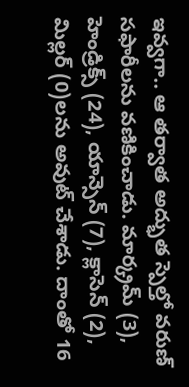ఇవ్వగా.. ఆ తర్వాత అద్భుత స్పెల్తో వరుణ్ సఫారీలను వణికించాడు. మార్క్రమ్ (3), హెండ్రిక్స్ (24), యాన్సెన్ (7), క్లాసెన్ (2), మిల్లర్ (0)లను అవుట్ చేశాడు. దాంతో 16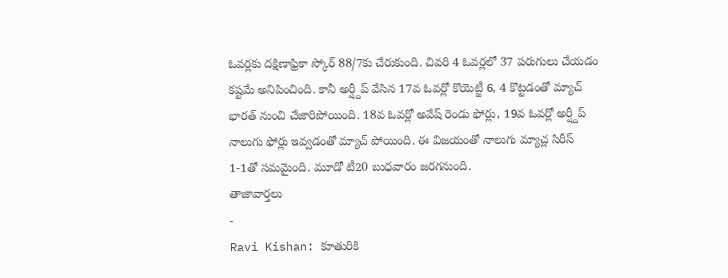ఓవర్లకు దక్షిణాఫ్రికా స్కోర్ 88/7కు చేరుకుంది. చివరి 4 ఓవర్లలో 37 పరుగులు చేయడం కష్టమే అనిపించింది. కానీ అర్ష్దీప్ వేసిన 17వ ఓవర్లో కొయెట్జీ 6, 4 కొట్టడంతో మ్యాచ్ భారత్ నుంచి చేజారిపోయింది. 18వ ఓవర్లో అవేష్ రెండు ఫోర్లు, 19వ ఓవర్లో అర్ష్దీప్ నాలుగు ఫోర్లు ఇవ్వడంతో మ్యాచ్ పోయింది. ఈ విజయంతో నాలుగు మ్యాచ్ల సిరీస్ 1-1తో సమమైంది. మూడో టీ20 బుధవారం జరగనుంది.
తాజావార్తలు
-
Ravi Kishan: కూతురికి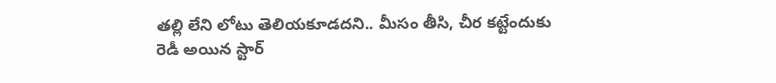తల్లి లేని లోటు తెలియకూడదని.. మీసం తీసి, చీర కట్టేందుకు రెడీ అయిన స్టార్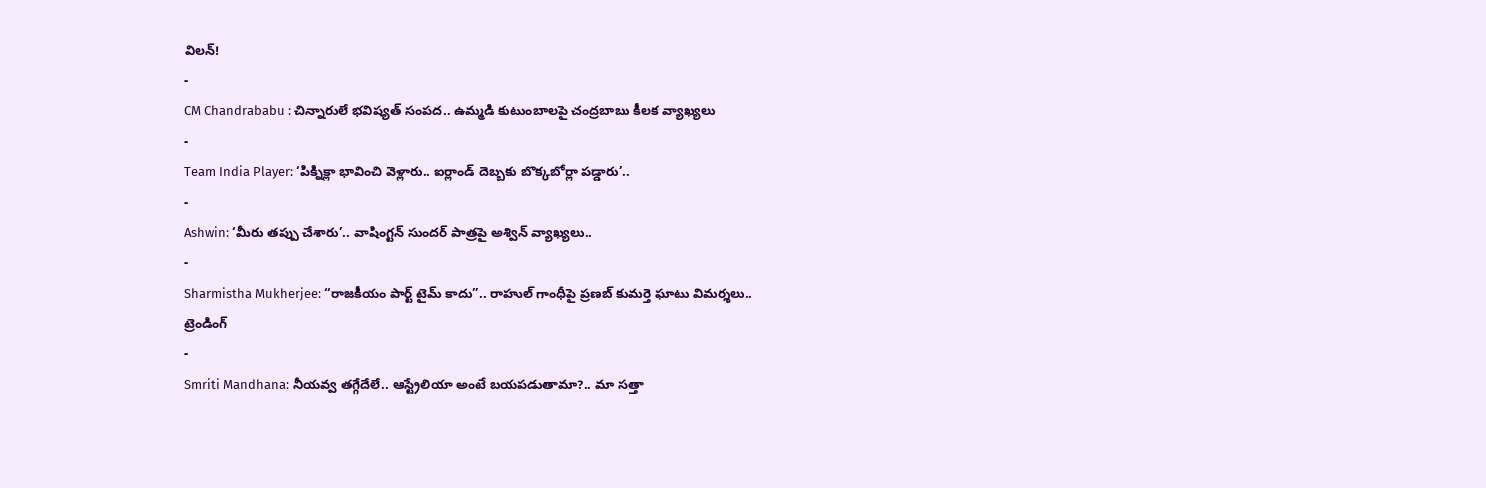విలన్!
-
CM Chandrababu : చిన్నారులే భవిష్యత్ సంపద.. ఉమ్మడి కుటుంబాలపై చంద్రబాబు కీలక వ్యాఖ్యలు
-
Team India Player: ‘పిక్నిక్లా భావించి వెళ్లారు.. ఐర్లాండ్ దెబ్బకు బొక్కబోర్లా పడ్డారు’..
-
Ashwin: ‘మీరు తప్పు చేశారు’.. వాషింగ్టన్ సుందర్ పాత్రపై అశ్విన్ వ్యాఖ్యలు..
-
Sharmistha Mukherjee: “రాజకీయం పార్ట్ టైమ్ కాదు”.. రాహుల్ గాంధీపై ప్రణబ్ కుమర్తె ఘాటు విమర్శలు..
ట్రెండింగ్
-
Smriti Mandhana: నీయవ్వ తగ్గేదేలే.. ఆస్ట్రేలియా అంటే బయపడుతామా?.. మా సత్తా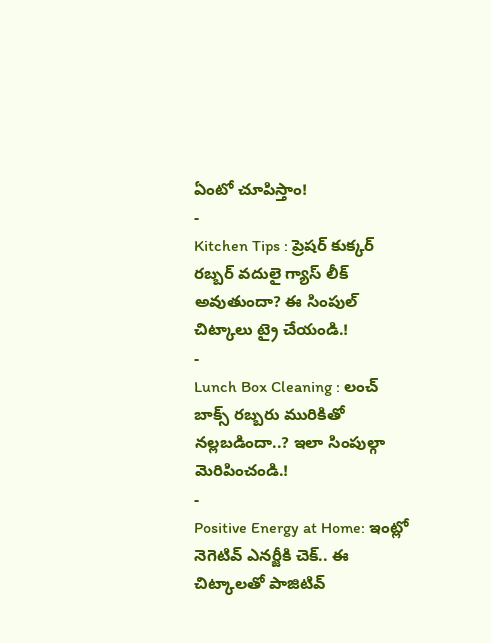ఏంటో చూపిస్తాం!
-
Kitchen Tips : ప్రెషర్ కుక్కర్ రబ్బర్ వదులై గ్యాస్ లీక్ అవుతుందా? ఈ సింపుల్ చిట్కాలు ట్రై చేయండి.!
-
Lunch Box Cleaning : లంచ్ బాక్స్ రబ్బరు మురికితో నల్లబడిందా..? ఇలా సింపుల్గా మెరిపించండి.!
-
Positive Energy at Home: ఇంట్లో నెగెటివ్ ఎనర్జీకి చెక్.. ఈ చిట్కాలతో పాజిటివ్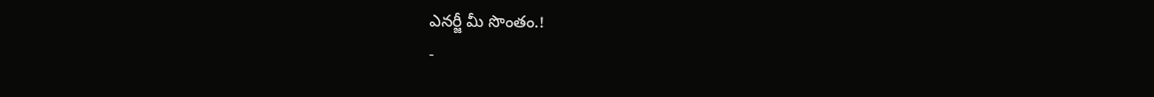ఎనర్జీ మీ సొంతం.!
-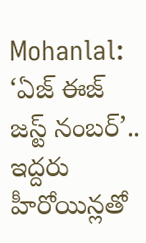Mohanlal: ‘ఏజ్ ఈజ్ జస్ట్ నంబర్’.. ఇద్దరు హీరోయిన్లతో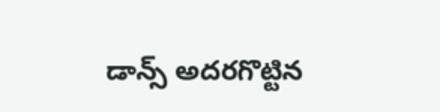డాన్స్ అదరగొట్టిన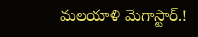మలయాళి మెగాస్టార్.!